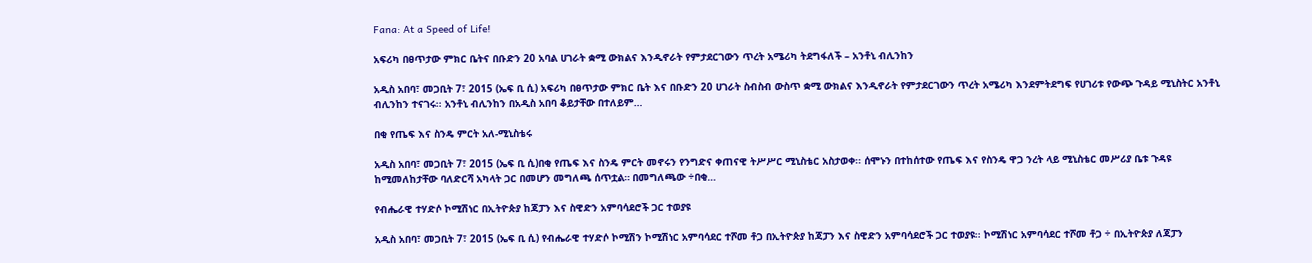Fana: At a Speed of Life!

አፍሪካ በፀጥታው ምክር ቤትና በቡድን 20 አባል ሀገራት ቋሚ ውክልና እንዲኖራት የምታደርገውን ጥረት አሜሪካ ትደግፋለች – አንቶኒ ብሊንከን

አዲስ አበባ፣ መጋቢት 7፣ 2015 (ኤፍ ቢ ሲ) አፍሪካ በፀጥታው ምክር ቤት እና በቡድን 20 ሀገራት ስብስብ ውስጥ ቋሚ ውክልና እንዲኖራት የምታደርገውን ጥረት አሜሪካ እንደምትደግፍ የሀገሪቱ የውጭ ጉዳይ ሚኒስትር አንቶኒ ብሊንከን ተናገሩ፡፡ አንቶኒ ብሊንከን በአዲስ አበባ ቆይታቸው በተለይም…

በቂ የጤፍ እና ስንዴ ምርት አለ-ሚኒስቴሩ

አዲስ አበባ፣ መጋቢት 7፣ 2015 (ኤፍ ቢ ሲ)በቂ የጤፍ እና ስንዴ ምርት መኖሩን የንግድና ቀጠናዊ ትሥሥር ሚኒስቴር አስታወቀ፡፡ ሰሞኑን በተከሰተው የጤፍ እና የስንዴ ዋጋ ንረት ላይ ሚኒስቴር መሥሪያ ቤቱ ጉዳዩ ከሚመለከታቸው ባለድርሻ አካላት ጋር በመሆን መግለጫ ሰጥቷል። በመግለጫው ÷በቂ…

የብሔራዊ ተሃድሶ ኮሚሽነር በኢትዮጵያ ከጃፓን እና ስዊድን አምባሳደሮች ጋር ተወያዩ

አዲስ አበባ፣ መጋቢት 7፣ 2015 (ኤፍ ቢ ሲ) የብሔራዊ ተሃድሶ ኮሚሽን ኮሚሽነር አምባሳደር ተሾመ ቶጋ በኢትዮጵያ ከጃፓን እና ስዊድን አምባሳደሮች ጋር ተወያዩ፡፡ ኮሚሽነር አምባሳደር ተሾመ ቶጋ ÷ በኢትዮጵያ ለጃፓን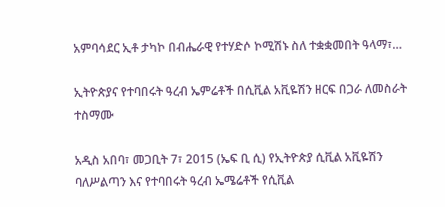አምባሳደር ኢቶ ታካኮ በብሔራዊ የተሃድሶ ኮሚሽኑ ስለ ተቋቋመበት ዓላማ፣…

ኢትዮጵያና የተባበሩት ዓረብ ኤምሬቶች በሲቪል አቪዬሽን ዘርፍ በጋራ ለመስራት ተስማሙ

አዲስ አበባ፣ መጋቢት 7፣ 2015 (ኤፍ ቢ ሲ) የኢትዮጵያ ሲቪል አቪዬሽን ባለሥልጣን እና የተባበሩት ዓረብ ኤሜሬቶች የሲቪል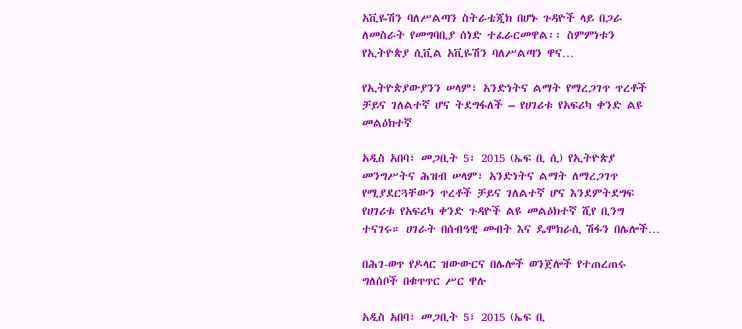አቪዬሽን ባለሥልጣን ስትራቴጂክ በሆኑ ጉዳዮች ላይ በጋራ ለመስራት የመግባቢያ ሰነድ ተፈራርመዋል፡፡ ስምምነቱን የኢትዮጵያ ሲቪል አቪዬሽን ባለሥልጣን ዋና…

የኢትዮጵያውያንን ሠላም፣ አንድነትና ልማት የማረጋገጥ ጥረቶች ቻይና ገለልተኛ ሆና ትደግፋለች – የሀገሪቱ የአፍሪካ ቀንድ ልዩ መልዕክተኛ

አዲስ አበባ፣ መጋቢት 5፣ 2015 (ኤፍ ቢ ሲ) የኢትዮጵያ መንግሥትና ሕዝብ ሠላም፣ አንድነትና ልማት ለማረጋገጥ የሚያደርጓቸውን ጥረቶች ቻይና ገለልተኛ ሆና እንደምትደግፍ የሀገሪቱ የአፍሪካ ቀንድ ጉዳዮች ልዩ መልዕክተኛ ሺየ ቢንግ ተናገሩ። ሀገራት በሰብዓዊ መብት እና ዴሞክራሲ ሽፋን በሌሎች…

በሕገ-ወጥ የዶላር ዝውውርና በሌሎች ወንጀሎች የተጠረጠሩ ግለሰቦች በቁጥጥር ሥር ዋሉ

አዲስ አበባ፣ መጋቢት 5፣ 2015 (ኤፍ ቢ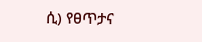ሲ) የፀጥታና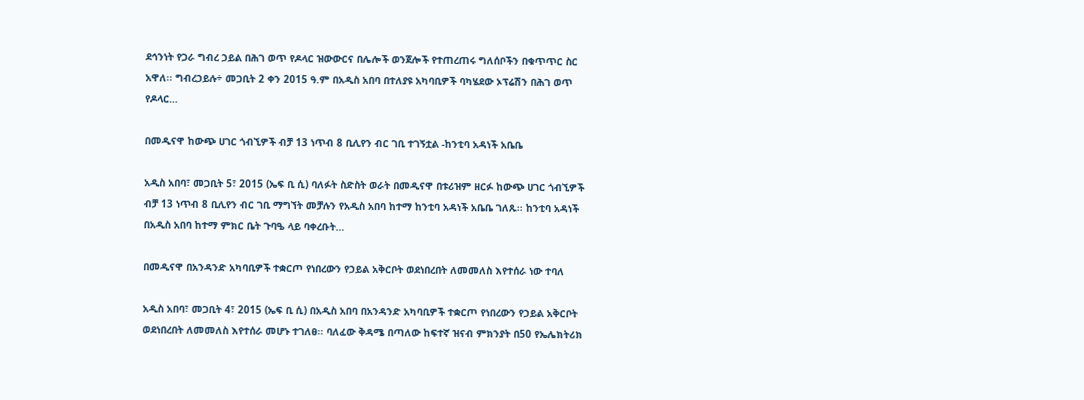ደኅንነት የጋራ ግብረ ኃይል በሕገ ወጥ የዶላር ዝውውርና በሌሎች ወንጀሎች የተጠረጠሩ ግለሰቦችን በቁጥጥር ስር አዋለ፡፡ ግብረኃይሉ÷ መጋቢት 2 ቀን 2015 ዓ.ም በአዲስ አበባ በተለያዩ አካባቢዎች ባካሄደው ኦፕሬሽን በሕገ ወጥ የዶላር…

በመዲናዋ ከውጭ ሀገር ጎብኚዎች ብቻ 13 ነጥብ 8 ቢሊየን ብር ገቢ ተገኝቷል -ከንቲባ አዳነች አቤቤ

አዲስ አበባ፣ መጋቢት 5፣ 2015 (ኤፍ ቢ ሲ) ባለፉት ስድስት ወራት በመዲናዋ በቱሪዝም ዘርፉ ከውጭ ሀገር ጎብኚዎች ብቻ 13 ነጥብ 8 ቢሊየን ብር ገቢ ማግኘት መቻሉን የአዲስ አበባ ከተማ ከንቲባ አዳነች አቤቤ ገለጹ፡፡ ከንቲባ አዳነች በአዲስ አበባ ከተማ ምክር ቤት ጉባዔ ላይ ባቀረቡት…

በመዲናዋ በአንዳንድ አካባቢዎች ተቋርጦ የነበረውን የኃይል አቅርቦት ወደነበረበት ለመመለስ እየተሰራ ነው ተባለ

አዲስ አበባ፣ መጋቢት 4፣ 2015 (ኤፍ ቢ ሲ) በአዲስ አበባ በአንዳንድ አካባቢዎች ተቋርጦ የነበረውን የኃይል አቅርቦት ወደነበረበት ለመመለስ እየተሰራ መሆኑ ተገለፀ፡፡ ባለፈው ቅዳሜ በጣለው ከፍተኛ ዝናብ ምክንያት በ50 የኤሌክትሪክ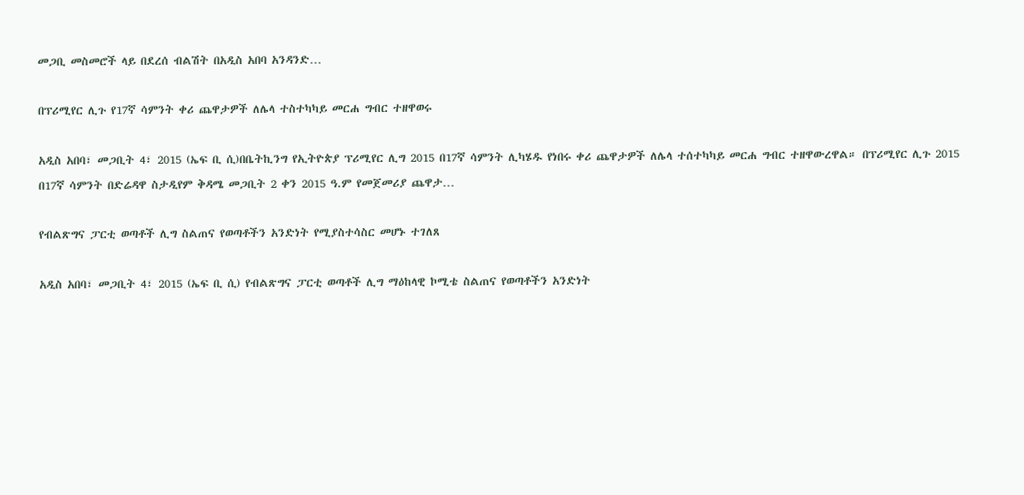መጋቢ መስመሮች ላይ በደረሰ ብልሽት በአዲስ አበባ አንዳንድ…

በፕሪሚየር ሊጉ የ17ኛ ሳምንት ቀሪ ጨዋታዎች ለሌላ ተስተካካይ መርሐ ግብር ተዘዋወሩ

አዲስ አበባ፣ መጋቢት 4፣ 2015 (ኤፍ ቢ ሲ)በቤትኪንግ የኢትዮጵያ ፕሪሚየር ሊግ 2015 በ17ኛ ሳምንት ሊካሄዱ የነበሩ ቀሪ ጨዋታዎች ለሌላ ተሰተካካይ መርሐ ግብር ተዘዋውረዋል። በፕሪሚየር ሊጉ 2015 በ17ኛ ሳምንት በድሬዳዋ ስታዲየም ቅዳሜ መጋቢት 2 ቀን 2015 ዓ.ም የመጀመሪያ ጨዋታ…

የብልጽግና ፓርቲ ወጣቶች ሊግ ስልጠና የወጣቶችን አንድነት የሚያስተሳስር መሆኑ ተገለጸ

አዲስ አበባ፣ መጋቢት 4፣ 2015 (ኤፍ ቢ ሲ) የብልጽግና ፓርቲ ወጣቶች ሊግ ማዕከላዊ ኮሚቴ ስልጠና የወጣቶችን አንድነት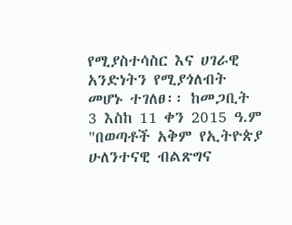የሚያስተሳስር እና ሀገራዊ አንድነትን የሚያጎለብት መሆኑ ተገለፀ፡፡ ከመጋቢት 3 እስከ 11 ቀን 2015 ዓ.ም "በወጣቶች አቅም የኢትዮጵያ ሁለንተናዊ ብልጽግና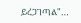ይረጋገጣል"…